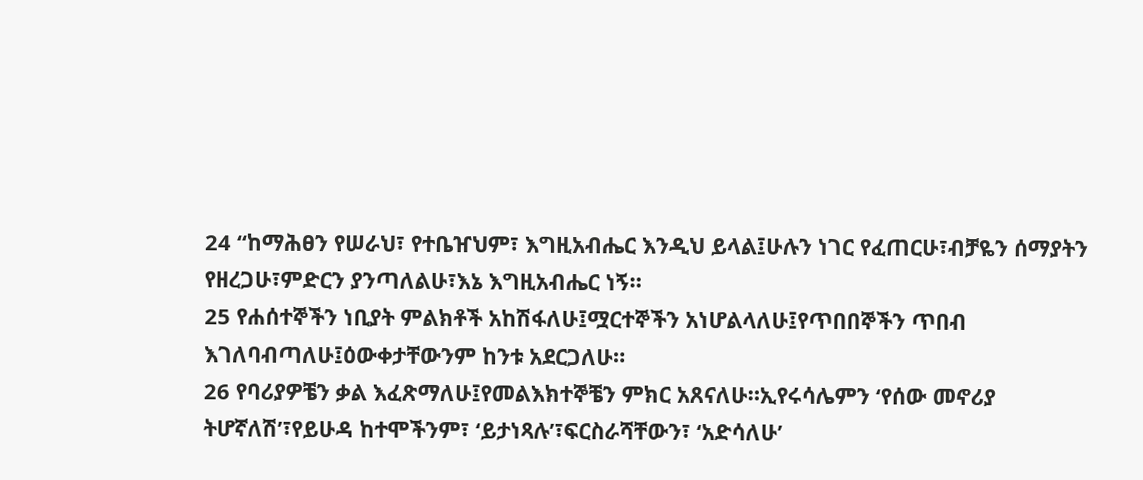24 “ከማሕፀን የሠራህ፣ የተቤዠህም፣ እግዚአብሔር እንዲህ ይላል፤ሁሉን ነገር የፈጠርሁ፣ብቻዬን ሰማያትን የዘረጋሁ፣ምድርን ያንጣለልሁ፣እኔ እግዚአብሔር ነኝ።
25 የሐሰተኞችን ነቢያት ምልክቶች አከሽፋለሁ፤ሟርተኞችን አነሆልላለሁ፤የጥበበኞችን ጥበብ እገለባብጣለሁ፤ዕውቀታቸውንም ከንቱ አደርጋለሁ።
26 የባሪያዎቼን ቃል እፈጽማለሁ፤የመልእክተኞቼን ምክር አጸናለሁ።ኢየሩሳሌምን ‘የሰው መኖሪያ ትሆኛለሽ’፣የይሁዳ ከተሞችንም፣ ‘ይታነጻሉ’፣ፍርስራሻቸውን፣ ‘አድሳለሁ’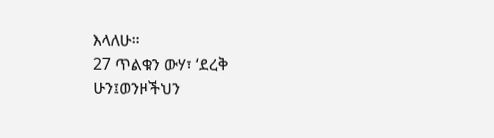እላለሁ።
27 ጥልቁን ውሃ፣ ‘ደረቅ ሁን፤ወንዞችህን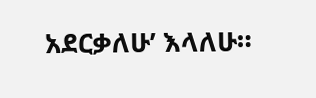አደርቃለሁ’ እላለሁ።